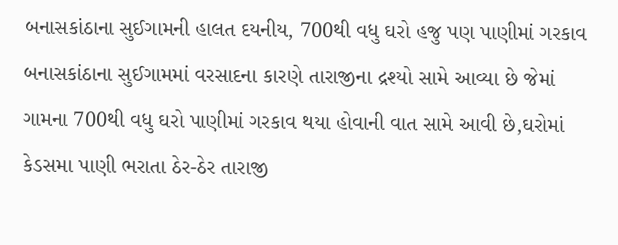બનાસકાંઠાના સુઈગામની હાલત દયનીય, 700થી વધુ ઘરો હજુ પણ પાણીમાં ગરકાવ
બનાસકાંઠાના સુઈગામમાં વરસાદના કારણે તારાજીના દ્રશ્યો સામે આવ્યા છે જેમાં ગામના 700થી વધુ ઘરો પાણીમાં ગરકાવ થયા હોવાની વાત સામે આવી છે,ઘરોમાં કેડસમા પાણી ભરાતા ઠેર-ઠેર તારાજી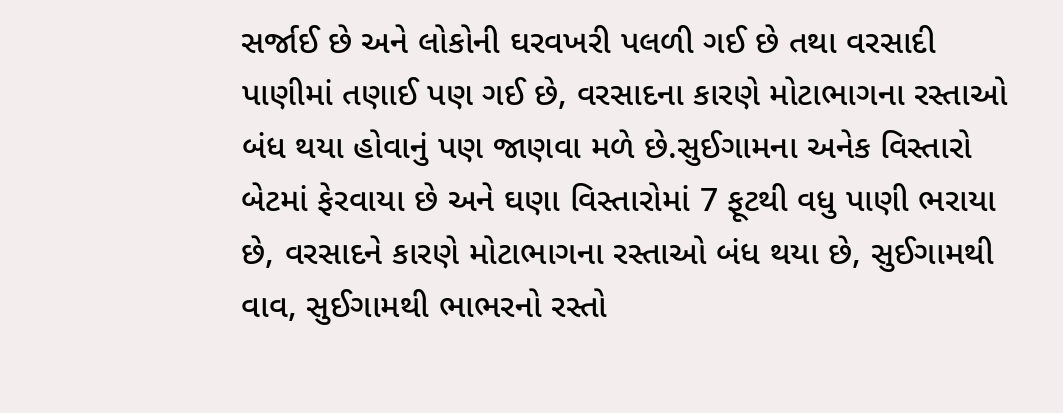સર્જાઈ છે અને લોકોની ઘરવખરી પલળી ગઈ છે તથા વરસાદી પાણીમાં તણાઈ પણ ગઈ છે, વરસાદના કારણે મોટાભાગના રસ્તાઓ બંધ થયા હોવાનું પણ જાણવા મળે છે.સુઈગામના અનેક વિસ્તારો બેટમાં ફેરવાયા છે અને ઘણા વિસ્તારોમાં 7 ફૂટથી વધુ પાણી ભરાયા છે, વરસાદને કારણે મોટાભાગના રસ્તાઓ બંધ થયા છે, સુઈગામથી વાવ, સુઈગામથી ભાભરનો રસ્તો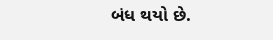બંધ થયો છે.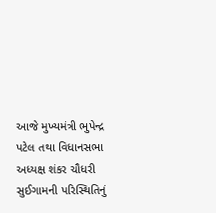આજે મુખ્યમંત્રી ભુપેન્દ્ર પટેલ તથા વિધાનસભા અધ્યક્ષ શંકર ચૌધરી સુઈગામની પરિસ્થિતિનું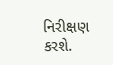નિરીક્ષણ કરશે.